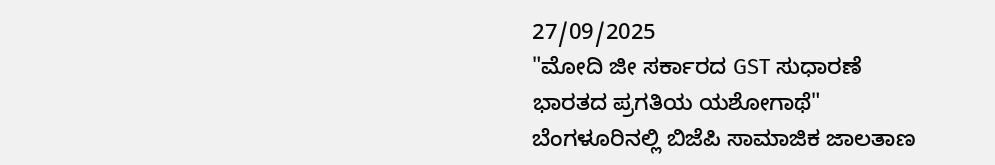27/09/2025
"ಮೋದಿ ಜೀ ಸರ್ಕಾರದ GST ಸುಧಾರಣೆ
ಭಾರತದ ಪ್ರಗತಿಯ ಯಶೋಗಾಥೆ"
ಬೆಂಗಳೂರಿನಲ್ಲಿ ಬಿಜೆಪಿ ಸಾಮಾಜಿಕ ಜಾಲತಾಣ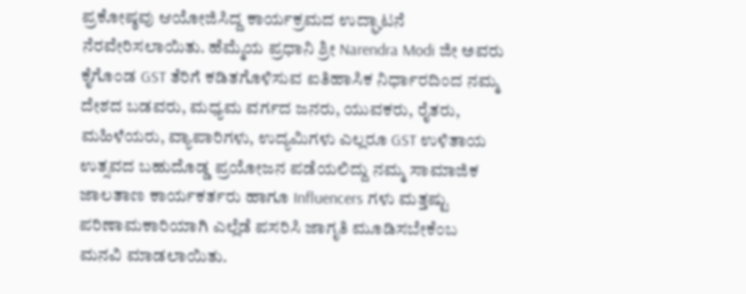ಪ್ರಕೋಷ್ಠವು ಆಯೋಜಿಸಿದ್ದ ಕಾರ್ಯಕ್ರಮದ ಉದ್ಘಾಟನೆ ನೆರವೇರಿಸಲಾಯಿತು. ಹೆಮ್ಮೆಯ ಪ್ರಧಾನಿ ಶ್ರೀ Narendra Modi ಜೀ ಅವರು ಕೈಗೊಂಡ GST ತೆರಿಗೆ ಕಡಿತಗೊಳಿಸುವ ಐತಿಹಾಸಿಕ ನಿರ್ಧಾರದಿಂದ ನಮ್ಮ ದೇಶದ ಬಡವರು, ಮಧ್ಯಮ ವರ್ಗದ ಜನರು, ಯುವಕರು, ರೈತರು, ಮಹಿಳೆಯರು, ವ್ಯಾಪಾರಿಗಳು, ಉದ್ಯಮಿಗಳು ಎಲ್ಲರೂ GST ಉಳಿತಾಯ ಉತ್ಸವದ ಬಹುದೊಡ್ಡ ಪ್ರಯೋಜನ ಪಡೆಯಲಿದ್ದು ನಮ್ಮ ಸಾಮಾಜಿಕ ಜಾಲತಾಣ ಕಾರ್ಯಕರ್ತರು ಹಾಗೂ Influencers ಗಳು ಮತ್ತಷ್ಟು ಪರಿಣಾಮಕಾರಿಯಾಗಿ ಎಲ್ಲೆಡೆ ಪಸರಿಸಿ ಜಾಗೃತಿ ಮೂಡಿಸಬೇಕೆಂಬ ಮನವಿ ಮಾಡಲಾಯಿತು.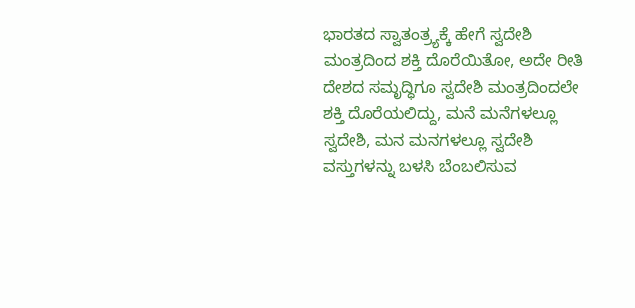ಭಾರತದ ಸ್ವಾತಂತ್ರ್ಯಕ್ಕೆ ಹೇಗೆ ಸ್ವದೇಶಿ ಮಂತ್ರದಿಂದ ಶಕ್ತಿ ದೊರೆಯಿತೋ, ಅದೇ ರೀತಿ ದೇಶದ ಸಮೃದ್ಧಿಗೂ ಸ್ವದೇಶಿ ಮಂತ್ರದಿಂದಲೇ ಶಕ್ತಿ ದೊರೆಯಲಿದ್ದು, ಮನೆ ಮನೆಗಳಲ್ಲೂ ಸ್ವದೇಶಿ, ಮನ ಮನಗಳಲ್ಲೂ ಸ್ವದೇಶಿ ವಸ್ತುಗಳನ್ನು ಬಳಸಿ ಬೆಂಬಲಿಸುವ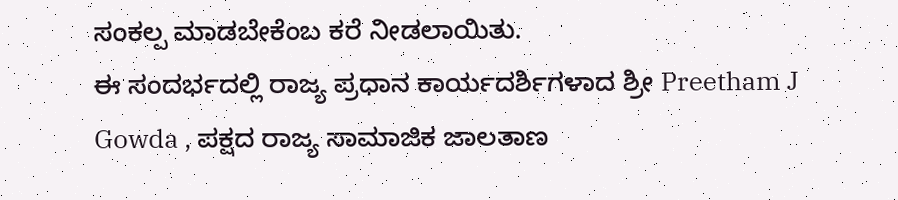ಸಂಕಲ್ಪ ಮಾಡಬೇಕೆಂಬ ಕರೆ ನೀಡಲಾಯಿತು.
ಈ ಸಂದರ್ಭದಲ್ಲಿ ರಾಜ್ಯ ಪ್ರಧಾನ ಕಾರ್ಯದರ್ಶಿಗಳಾದ ಶ್ರೀ Preetham J Gowda , ಪಕ್ಷದ ರಾಜ್ಯ ಸಾಮಾಜಿಕ ಜಾಲತಾಣ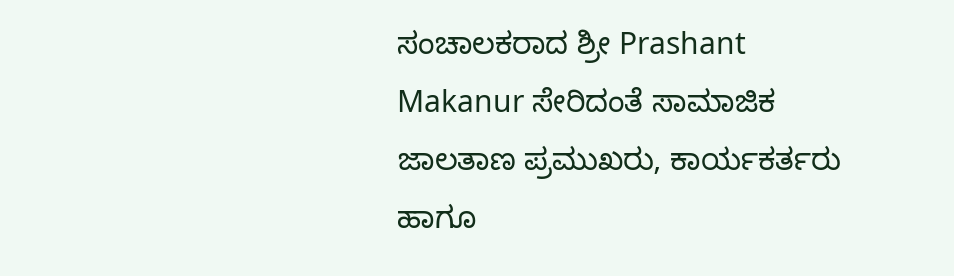ಸಂಚಾಲಕರಾದ ಶ್ರೀ Prashant Makanur ಸೇರಿದಂತೆ ಸಾಮಾಜಿಕ ಜಾಲತಾಣ ಪ್ರಮುಖರು, ಕಾರ್ಯಕರ್ತರು ಹಾಗೂ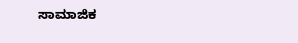ಸಾಮಾಜಿಕ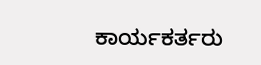ಕಾರ್ಯಕರ್ತರು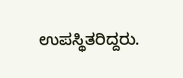ಉಪಸ್ಥಿತರಿದ್ದರು.